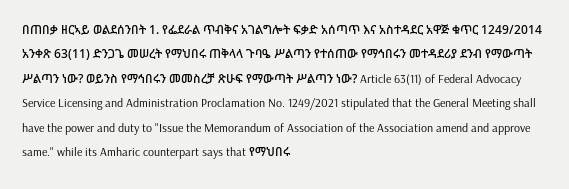በጠበቃ ዘርኣይ ወልደሰንበት 1. የፌደራል ጥብቅና አገልግሎት ፍቃድ አሰጣጥ እና አስተዳደር አዋጅ ቁጥር 1249/2014 አንቀጽ 63(11) ድንጋጌ መሠረት የማህበሩ ጠቅላላ ጉባዔ ሥልጣን የተሰጠው የማኅበሩን መተዳደሪያ ደንብ የማውጣት ሥልጣን ነው? ወይንስ የማኅበሩን መመስረቻ ጽሁፍ የማውጣት ሥልጣን ነው? Article 63(11) of Federal Advocacy Service Licensing and Administration Proclamation No. 1249/2021 stipulated that the General Meeting shall have the power and duty to "Issue the Memorandum of Association of the Association amend and approve same." while its Amharic counterpart says that የማህበሩ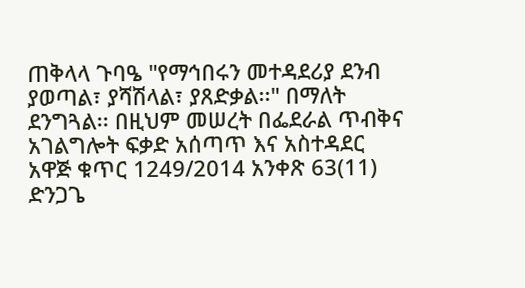ጠቅላላ ጉባዔ "የማኅበሩን መተዳደሪያ ደንብ ያወጣል፣ ያሻሽላል፣ ያጸድቃል፡፡" በማለት ደንግጓል፡፡ በዚህም መሠረት በፌደራል ጥብቅና አገልግሎት ፍቃድ አሰጣጥ እና አስተዳደር አዋጅ ቁጥር 1249/2014 አንቀጽ 63(11) ድንጋጌ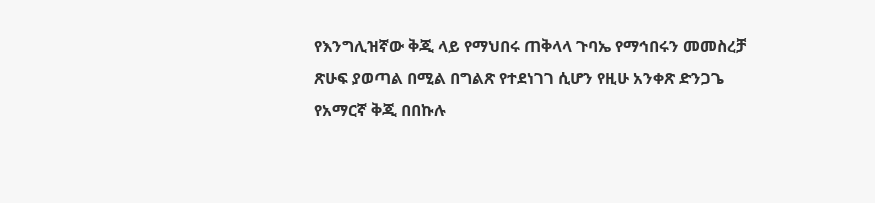የእንግሊዝኛው ቅጂ ላይ የማህበሩ ጠቅላላ ጉባኤ የማኅበሩን መመስረቻ ጽሁፍ ያወጣል በሚል በግልጽ የተደነገገ ሲሆን የዚሁ አንቀጽ ድንጋጌ የአማርኛ ቅጂ በበኩሉ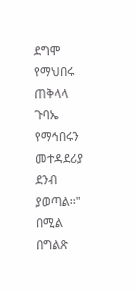ደግሞ የማህበሩ ጠቅላላ ጉባኤ የማኅበሩን መተዳደሪያ ደንብ ያወጣል፡፡" በሚል በግልጽ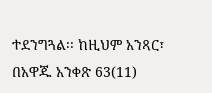ተደንግጓል፡፡ ከዚህም አንጻር፣ በአዋጁ አንቀጽ 63(11)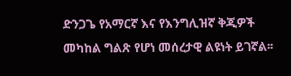ድንጋጌ የአማርኛ እና የእንግሊዝኛ ቅጂዎች መካከል ግልጽ የሆነ መሰረታዊ ልዩነት ይገኛል፡፡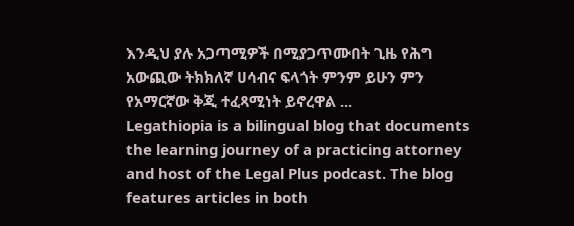እንዲህ ያሉ አጋጣሚዎች በሚያጋጥሙበት ጊዜ የሕግ አውጪው ትክክለኛ ሀሳብና ፍላጎት ምንም ይሁን ምን የአማርኛው ቅጂ ተፈጻሚነት ይኖረዋል ...
Legathiopia is a bilingual blog that documents the learning journey of a practicing attorney and host of the Legal Plus podcast. The blog features articles in both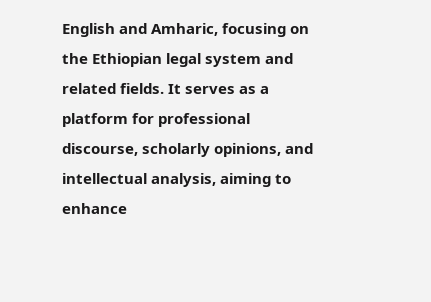English and Amharic, focusing on the Ethiopian legal system and related fields. It serves as a platform for professional discourse, scholarly opinions, and intellectual analysis, aiming to enhance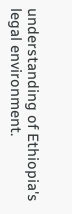understanding of Ethiopia's legal environment.